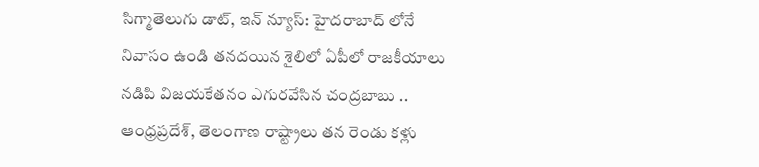సిగ్మాతెలుగు డాట్, ఇన్ న్యూస్: హైదరాబాద్ లోనే నివాసం ఉండి తనదయిన శైలిలో ఏపీలో రాజకీయాలు నడిపి విజయకేతనం ఎగురవేసిన చంద్రబాబు .. ఆంధ్రప్రదేశ్, తెలంగాణ రాష్ట్రాలు తన రెండు కళ్లు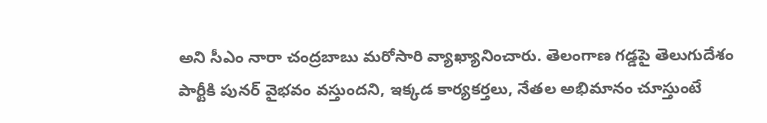అని సీఎం నారా చంద్రబాబు మరోసారి వ్యాఖ్యానించారు. తెలంగాణ గడ్డపై తెలుగుదేశం పార్టీకి పునర్ వైభవం వస్తుందని, ఇక్కడ కార్యకర్తలు, నేతల అభిమానం చూస్తుంటే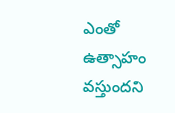ఎంతో ఉత్సాహం వస్తుందని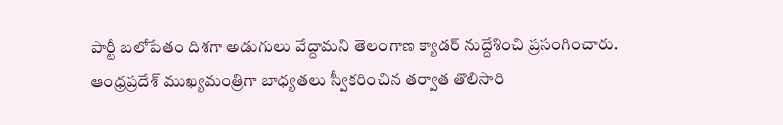పార్టీ బలోపేతం దిశగా అడుగులు వేద్దామని తెలంగాణ క్యాడర్ నుద్దేశించి ప్రసంగించారు. ఆంధ్రప్రదేశ్ ముఖ్యమంత్రిగా బాధ్యతలు స్వీకరించిన తర్వాత తొలిసారి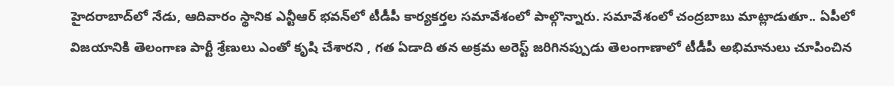హైదరాబాద్‌లో నేడు, ఆదివారం స్థానిక ఎన్టీఆర్ భవన్‌లో టీడీపీ కార్యకర్తల సమావేశంలో పాల్గొన్నారు. సమావేశంలో చంద్రబాబు మాట్లాడుతూ.. ఏపీలో విజయానికి తెలంగాణ పార్టీ శ్రేణులు ఎంతో కృషి చేశారని , గత ఏడాది తన అక్రమ అరెస్ట్ జరిగినప్పుడు తెలంగాణాలో టీడీపీ అభిమానులు చూపించిన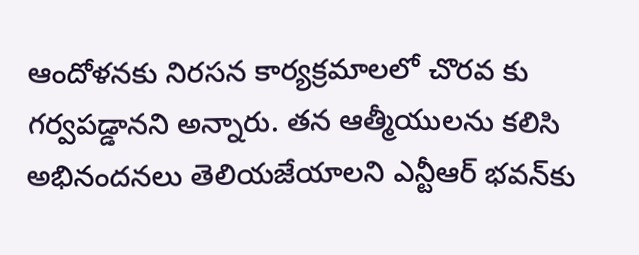ఆందోళనకు నిరసన కార్యక్రమాలలో చొరవ కు గర్వపడ్డానని అన్నారు. తన ఆత్మీయులను కలిసి అభినందనలు తెలియజేయాలని ఎన్టీఆర్ భవన్‌కు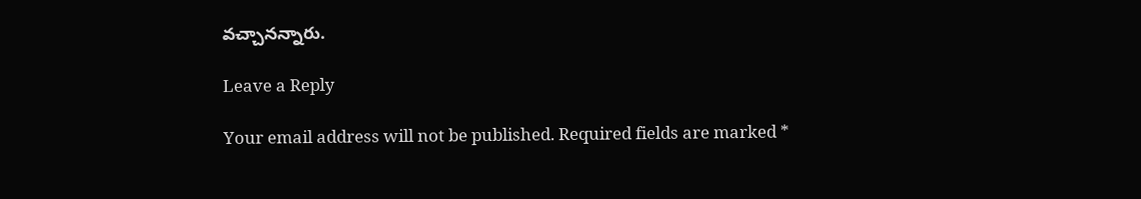వచ్చానన్నారు.

Leave a Reply

Your email address will not be published. Required fields are marked *